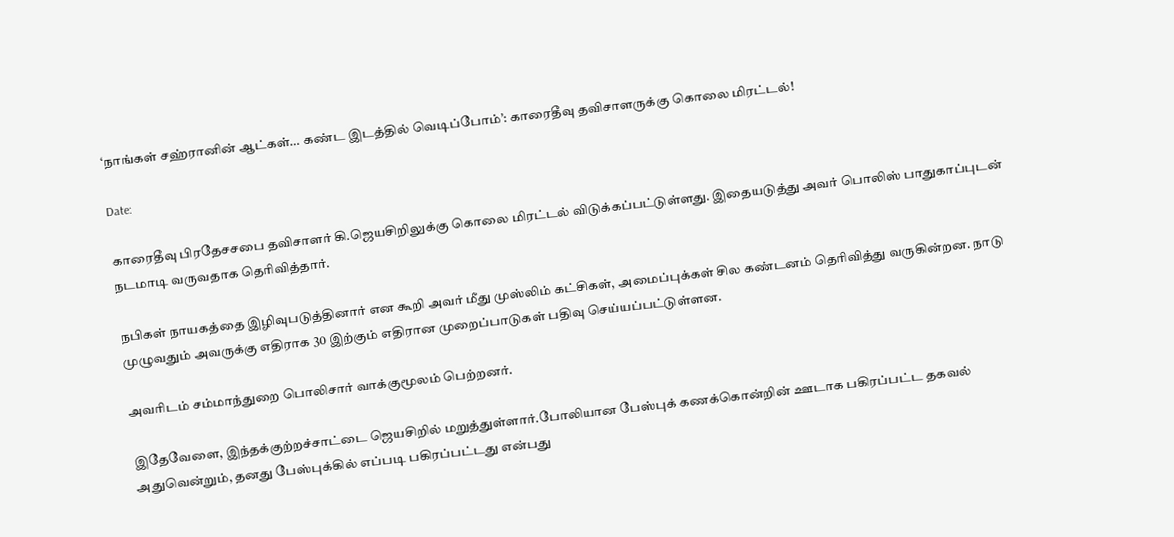‘நாங்கள் சஹ்ரானின் ஆட்கள்… கண்ட இடத்தில் வெடிப்போம்’: காரைதீவு தவிசாளருக்கு கொலை மிரட்டல்!

Date:

காரைதீவு பிரதேசசபை தவிசாளர் கி.ஜெயசிறிலுக்கு கொலை மிரட்டல் விடுக்கப்பட்டுள்ளது. இதையடுத்து அவர் பொலிஸ் பாதுகாப்புடன் நடமாடி வருவதாக தெரிவித்தார்.

நபிகள் நாயகத்தை இழிவுபடுத்தினார் என கூறி அவர் மீது முஸ்லிம் கட்சிகள், அமைப்புக்கள் சில கண்டனம் தெரிவித்து வருகின்றன. நாடு முழுவதும் அவருக்கு எதிராக 30 இற்கும் எதிரான முறைப்பாடுகள் பதிவு செய்யப்பட்டுள்ளன.

அவரிடம் சம்மாந்துறை பொலிசார் வாக்குமூலம் பெற்றனர்.

இதேவேளை, இந்தக்குற்றச்சாட்டை ஜெயசிறில் மறுத்துள்ளார்.போலியான பேஸ்புக் கணக்கொன்றின் ஊடாக பகிரப்பட்ட தகவல் அதுவென்றும், தனது பேஸ்புக்கில் எப்படி பகிரப்பட்டது என்பது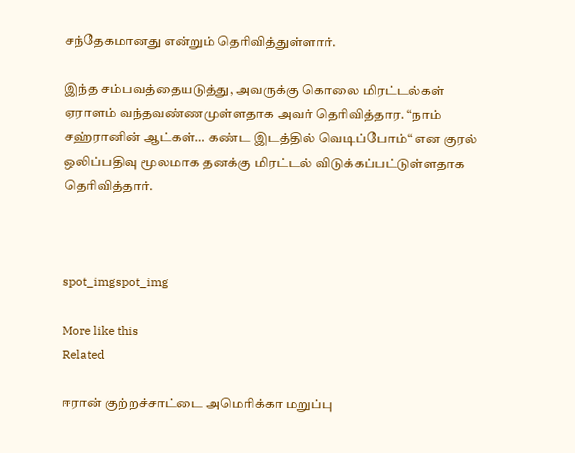சந்தேகமானது என்றும் தெரிவித்துள்ளார்.

இந்த சம்பவத்தையடுத்து, அவருக்கு கொலை மிரட்டல்கள் ஏராளம் வந்தவண்ணமுள்ளதாக அவர் தெரிவித்தார. “நாம் சஹ்ரானின் ஆட்கள்… கண்ட இடத்தில் வெடிப்போம்“ என குரல் ஒலிப்பதிவு மூலமாக தனக்கு மிரட்டல் விடுக்கப்பட்டுள்ளதாக தெரிவித்தார்.



spot_imgspot_img

More like this
Related

ஈரான் குற்றச்சாட்டை அமெரிக்கா மறுப்பு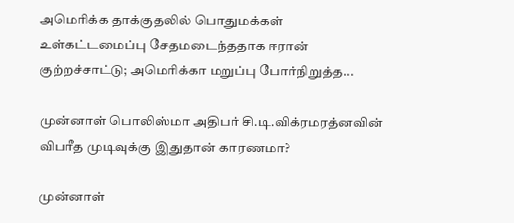அமெரிக்க தாக்குதலில் பொதுமக்கள் உள்கட்டமைப்பு சேதமடைந்ததாக ஈரான் குற்றச்சாட்டு; அமெரிக்கா மறுப்பு போர்நிறுத்த...

முன்னாள் பொலிஸ்மா அதிபர் சி.டி.விக்ரமரத்னவின் விபரீத முடிவுக்கு இதுதான் காரணமா?

முன்னாள்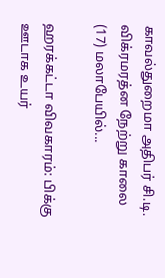காவல்துறைமா அதிபர் சி.டி. விக்ரமரத்ன நேற்று காலை (17) மலாபேயில்...

ஹரக்கட்டா விவகாரம்: பிக்கு ஊடாக உயர்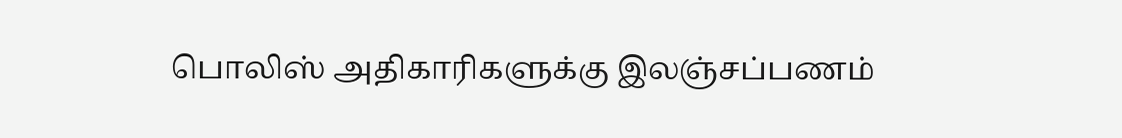பொலிஸ் அதிகாரிகளுக்கு இலஞ்சப்பணம்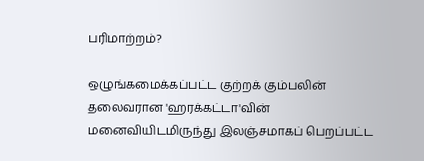பரிமாற்றம்?

ஒழுங்கமைக்கப்பட்ட குற்றக் கும்பலின் தலைவரான 'ஹரக்கட்டா'வின் மனைவியிடமிருந்து இலஞ்சமாகப் பெறப்பட்ட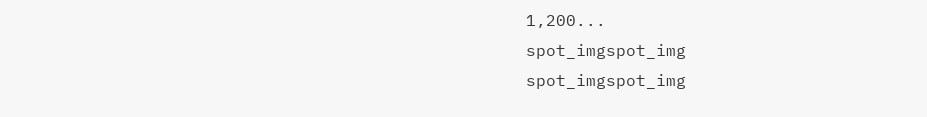1,200...
spot_imgspot_img
spot_imgspot_img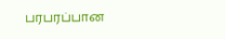பரபரப்பான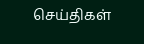செய்திகள்